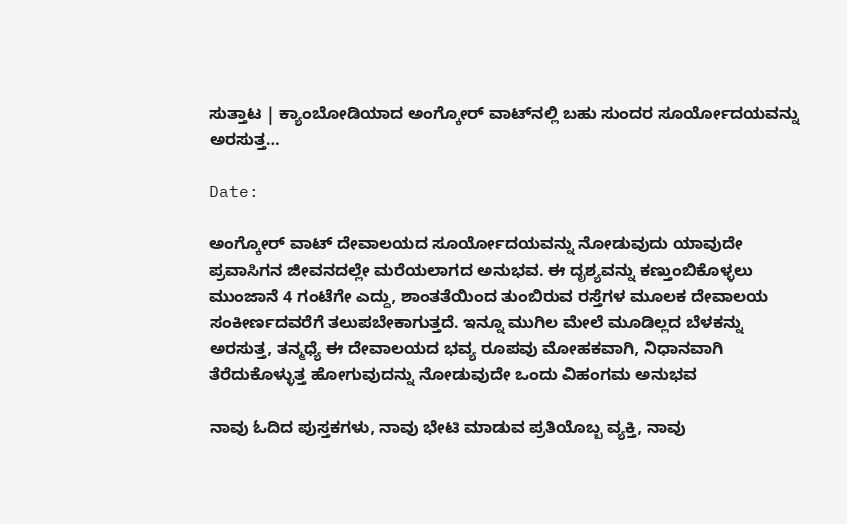ಸುತ್ತಾಟ | ಕ್ಯಾಂಬೋಡಿಯಾದ ಅಂಗ್ಕೋರ್ ವಾಟ್‌ನಲ್ಲಿ ಬಹು ಸುಂದರ ಸೂರ್ಯೋದಯವನ್ನು ಅರಸುತ್ತ…

Date:

ಅಂಗ್ಕೋರ್ ವಾಟ್ ದೇವಾಲಯದ ಸೂರ್ಯೋದಯವನ್ನು ನೋಡುವುದು ಯಾವುದೇ ಪ್ರವಾಸಿಗನ ಜೀವನದಲ್ಲೇ ಮರೆಯಲಾಗದ ಅನುಭವ. ಈ ದೃಶ್ಯವನ್ನು ಕಣ್ತುಂಬಿಕೊಳ್ಳಲು ಮುಂಜಾನೆ 4 ಗಂಟೆಗೇ ಎದ್ದು, ಶಾಂತತೆಯಿಂದ ತುಂಬಿರುವ ರಸ್ತೆಗಳ ಮೂಲಕ ದೇವಾಲಯ ಸಂಕೀರ್ಣದವರೆಗೆ ತಲುಪಬೇಕಾಗುತ್ತದೆ. ಇನ್ನೂ ಮುಗಿಲ ಮೇಲೆ ಮೂಡಿಲ್ಲದ ಬೆಳಕನ್ನು ಅರಸುತ್ತ, ತನ್ಮಧ್ಯೆ ಈ ದೇವಾಲಯದ ಭವ್ಯ ರೂಪವು ಮೋಹಕವಾಗಿ, ನಿಧಾನವಾಗಿ ತೆರೆದುಕೊಳ್ಳುತ್ತ ಹೋಗುವುದನ್ನು ನೋಡುವುದೇ ಒಂದು ವಿಹಂಗಮ ಅನುಭವ

ನಾವು ಓದಿದ ಪುಸ್ತಕಗಳು, ನಾವು ಭೇಟಿ ಮಾಡುವ ಪ್ರತಿಯೊಬ್ಬ ವ್ಯಕ್ತಿ, ನಾವು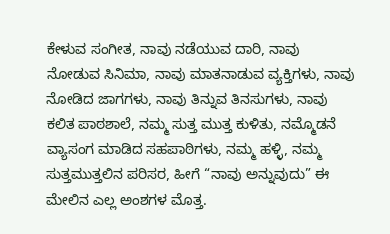ಕೇಳುವ ಸಂಗೀತ, ನಾವು ನಡೆಯುವ ದಾರಿ, ನಾವು ನೋಡುವ ಸಿನಿಮಾ, ನಾವು ಮಾತನಾಡುವ ವ್ಯಕ್ತಿಗಳು, ನಾವು ನೋಡಿದ ಜಾಗಗಳು, ನಾವು ತಿನ್ನುವ ತಿನಸುಗಳು, ನಾವು ಕಲಿತ ಪಾಠಶಾಲೆ, ನಮ್ಮ ಸುತ್ತ ಮುತ್ತ ಕುಳಿತು, ನಮ್ಮೊಡನೆ ವ್ಯಾಸಂಗ ಮಾಡಿದ ಸಹಪಾಠಿಗಳು, ನಮ್ಮ ಹಳ್ಳಿ, ನಮ್ಮ ಸುತ್ತಮುತ್ತಲಿನ ಪರಿಸರ, ಹೀಗೆ “ನಾವು ಅನ್ನುವುದು” ಈ ಮೇಲಿನ ಎಲ್ಲ ಅಂಶಗಳ ಮೊತ್ತ.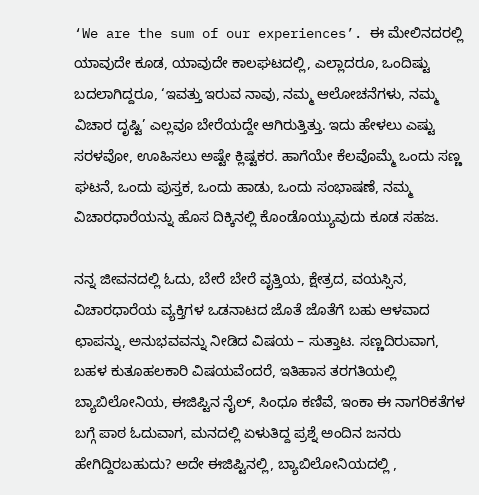‘We are the sum of our experiences’. ಈ ಮೇಲಿನದರಲ್ಲಿ ಯಾವುದೇ ಕೂಡ, ಯಾವುದೇ ಕಾಲಘಟದಲ್ಲಿ, ಎಲ್ಲಾದರೂ, ಒಂದಿಷ್ಟು ಬದಲಾಗಿದ್ದರೂ, ‘ಇವತ್ತು ಇರುವ ನಾವು, ನಮ್ಮ ಆಲೋಚನೆಗಳು, ನಮ್ಮ ವಿಚಾರ ದೃಷ್ಟಿ’ ಎಲ್ಲವೂ ಬೇರೆಯದ್ದೇ ಆಗಿರುತ್ತಿತ್ತು. ಇದು ಹೇಳಲು ಎಷ್ಟು ಸರಳವೋ, ಊಹಿಸಲು ಅಷ್ಟೇ ಕ್ಲಿಷ್ಟಕರ. ಹಾಗೆಯೇ ಕೆಲವೊಮ್ಮೆ ಒಂದು ಸಣ್ಣ ಘಟನೆ, ಒಂದು ಪುಸ್ತಕ, ಒಂದು ಹಾಡು, ಒಂದು ಸಂಭಾಷಣೆ, ನಮ್ಮ ವಿಚಾರಧಾರೆಯನ್ನು ಹೊಸ ದಿಕ್ಕಿನಲ್ಲಿ ಕೊಂಡೊಯ್ಯುವುದು ಕೂಡ ಸಹಜ.

ನನ್ನ ಜೀವನದಲ್ಲಿ ಓದು, ಬೇರೆ ಬೇರೆ ವೃತ್ತಿಯ, ಕ್ಷೇತ್ರದ, ವಯಸ್ಸಿನ, ವಿಚಾರಧಾರೆಯ ವ್ಯಕ್ತಿಗಳ ಒಡನಾಟದ ಜೊತೆ ಜೊತೆಗೆ ಬಹು ಆಳವಾದ ಛಾಪನ್ನು, ಅನುಭವವನ್ನು ನೀಡಿದ ವಿಷಯ – ಸುತ್ತಾಟ. ಸಣ್ಣದಿರುವಾಗ, ಬಹಳ ಕುತೂಹಲಕಾರಿ ವಿಷಯವೆಂದರೆ, ಇತಿಹಾಸ ತರಗತಿಯಲ್ಲಿ ಬ್ಯಾಬಿಲೋನಿಯ, ಈಜಿಪ್ಟಿನ ನೈಲ್, ಸಿಂಧೂ ಕಣಿವೆ, ಇಂಕಾ ಈ ನಾಗರಿಕತೆಗಳ ಬಗ್ಗೆ ಪಾಠ ಓದುವಾಗ, ಮನದಲ್ಲಿ ಏಳುತಿದ್ದ ಪ್ರಶ್ನೆ ಅಂದಿನ ಜನರು ಹೇಗಿದ್ದಿರಬಹುದು? ಅದೇ ಈಜಿಪ್ಟಿನಲ್ಲಿ, ಬ್ಯಾಬಿಲೋನಿಯದಲ್ಲಿ ,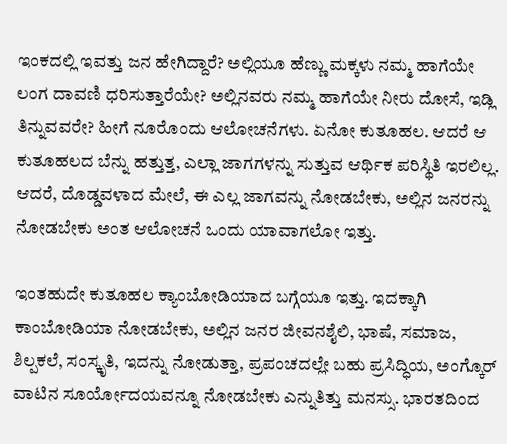ಇಂಕದಲ್ಲಿ ಇವತ್ತು ಜನ ಹೇಗಿದ್ದಾರೆ? ಅಲ್ಲಿಯೂ ಹೆಣ್ಣು ಮಕ್ಕಳು ನಮ್ಮ ಹಾಗೆಯೇ ಲಂಗ ದಾವಣಿ ಧರಿಸುತ್ತಾರೆಯೇ? ಅಲ್ಲಿನವರು ನಮ್ಮ ಹಾಗೆಯೇ ನೀರು ದೋಸೆ, ಇಡ್ಲಿ ತಿನ್ನುವವರೇ? ಹೀಗೆ ನೂರೊಂದು ಆಲೋಚನೆಗಳು. ಏನೋ ಕುತೂಹಲ. ಆದರೆ ಆ ಕುತೂಹಲದ ಬೆನ್ನು ಹತ್ತುತ್ತ, ಎಲ್ಲಾ ಜಾಗಗಳನ್ನು ಸುತ್ತುವ ಆರ್ಥಿಕ ಪರಿಸ್ಥಿತಿ ಇರಲಿಲ್ಲ. ಆದರೆ, ದೊಡ್ಡವಳಾದ ಮೇಲೆ, ಈ ಎಲ್ಲ ಜಾಗವನ್ನು ನೋಡಬೇಕು, ಅಲ್ಲಿನ ಜನರನ್ನು ನೋಡಬೇಕು ಅಂತ ಆಲೋಚನೆ ಒಂದು ಯಾವಾಗಲೋ ಇತ್ತು.

ಇಂತಹುದೇ ಕುತೂಹಲ ಕ್ಯಾಂಬೋಡಿಯಾದ ಬಗ್ಗೆಯೂ ಇತ್ತು. ಇದಕ್ಕಾಗಿ ಕಾಂಬೋಡಿಯಾ ನೋಡಬೇಕು, ಅಲ್ಲಿನ ಜನರ ಜೀವನಶೈಲಿ, ಭಾಷೆ, ಸಮಾಜ, ಶಿಲ್ಪಕಲೆ, ಸಂಸ್ಕೃತಿ, ಇದನ್ನು ನೋಡುತ್ತಾ, ಪ್ರಪಂಚದಲ್ಲೇ ಬಹು ಪ್ರಸಿದ್ಧಿಯ, ಅಂಗ್ಕೊರ್ ವಾಟಿನ ಸೂರ್ಯೋದಯವನ್ನೂ ನೋಡಬೇಕು ಎನ್ನುತಿತ್ತು ಮನಸ್ಸು. ಭಾರತದಿಂದ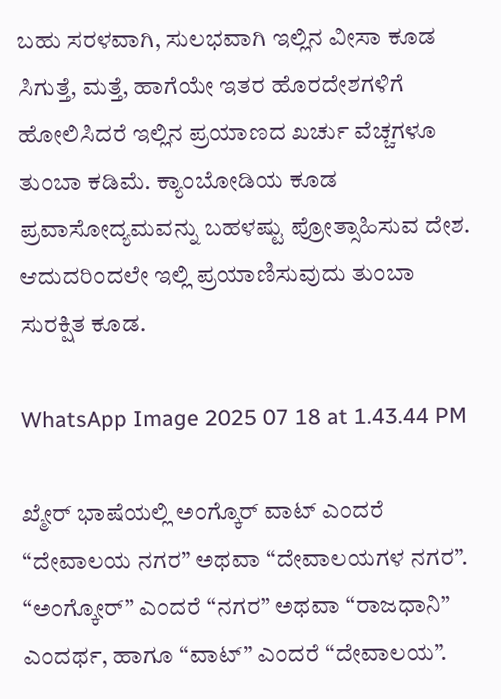ಬಹು ಸರಳವಾಗಿ, ಸುಲಭವಾಗಿ ಇಲ್ಲಿನ ವೀಸಾ ಕೂಡ ಸಿಗುತ್ತೆ, ಮತ್ತೆ, ಹಾಗೆಯೇ ಇತರ ಹೊರದೇಶಗಳಿಗೆ ಹೋಲಿಸಿದರೆ ಇಲ್ಲಿನ ಪ್ರಯಾಣದ ಖರ್ಚು ವೆಚ್ಚಗಳೂ ತುಂಬಾ ಕಡಿಮೆ. ಕ್ಯಾಂಬೋಡಿಯ ಕೂಡ ಪ್ರವಾಸೋದ್ಯಮವನ್ನು ಬಹಳಷ್ಟು ಪ್ರೋತ್ಸಾಹಿಸುವ ದೇಶ. ಆದುದರಿಂದಲೇ ಇಲ್ಲಿ ಪ್ರಯಾಣಿಸುವುದು ತುಂಬಾ ಸುರಕ್ಷಿತ ಕೂಡ.

WhatsApp Image 2025 07 18 at 1.43.44 PM

ಖ್ಮೇರ್ ಭಾಷೆಯಲ್ಲಿ ಅಂಗ್ಕೊರ್ ವಾಟ್ ಎಂದರೆ “ದೇವಾಲಯ ನಗರ” ಅಥವಾ “ದೇವಾಲಯಗಳ ನಗರ”. “ಅಂಗ್ಕೋರ್” ಎಂದರೆ “ನಗರ” ಅಥವಾ “ರಾಜಧಾನಿ” ಎಂದರ್ಥ, ಹಾಗೂ “ವಾಟ್” ಎಂದರೆ “ದೇವಾಲಯ”.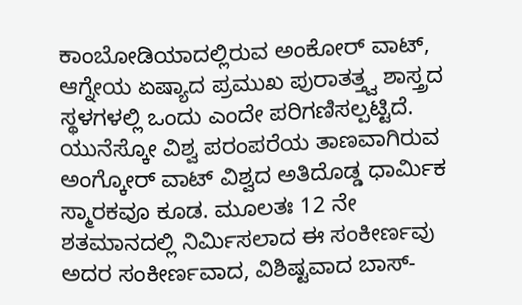ಕಾಂಬೋಡಿಯಾದಲ್ಲಿರುವ ಅಂಕೋರ್ ವಾಟ್, ಆಗ್ನೇಯ ಏಷ್ಯಾದ ಪ್ರಮುಖ ಪುರಾತತ್ತ್ವ ಶಾಸ್ತ್ರದ ಸ್ಥಳಗಳಲ್ಲಿ ಒಂದು ಎಂದೇ ಪರಿಗಣಿಸಲ್ಪಟ್ಟಿದೆ. ಯುನೆಸ್ಕೋ ವಿಶ್ವ ಪರಂಪರೆಯ ತಾಣವಾಗಿರುವ ಅಂಗ್ಕೋರ್ ವಾಟ್ ವಿಶ್ವದ ಅತಿದೊಡ್ಡ ಧಾರ್ಮಿಕ ಸ್ಮಾರಕವೂ ಕೂಡ. ಮೂಲತಃ 12 ನೇ ಶತಮಾನದಲ್ಲಿ ನಿರ್ಮಿಸಲಾದ ಈ ಸಂಕೀರ್ಣವು ಅದರ ಸಂಕೀರ್ಣವಾದ, ವಿಶಿಷ್ಟವಾದ ಬಾಸ್-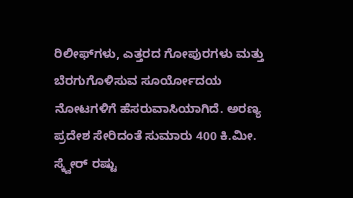ರಿಲೀಫ್‌ಗಳು, ಎತ್ತರದ ಗೋಪುರಗಳು ಮತ್ತು ಬೆರಗುಗೊಳಿಸುವ ಸೂರ್ಯೋದಯ ನೋಟಗಳಿಗೆ ಹೆಸರುವಾಸಿಯಾಗಿದೆ. ಅರಣ್ಯ ಪ್ರದೇಶ ಸೇರಿದಂತೆ ಸುಮಾರು 400 ಕಿ.ಮೀ. ಸ್ಕ್ವೇರ್ ರಷ್ಟು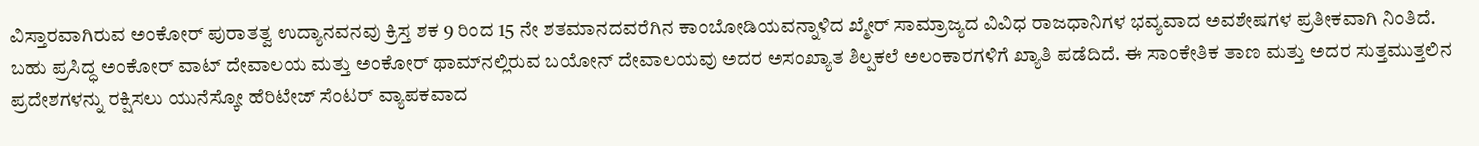ವಿಸ್ತಾರವಾಗಿರುವ ಅಂಕೋರ್ ಪುರಾತತ್ವ ಉದ್ಯಾನವನವು ಕ್ರಿಸ್ತ ಶಕ 9 ರಿಂದ 15 ನೇ ಶತಮಾನದವರೆಗಿನ ಕಾಂಬೋಡಿಯವನ್ನಾಳಿದ ಖ್ಮೇರ್ ಸಾಮ್ರಾಜ್ಯದ ವಿವಿಧ ರಾಜಧಾನಿಗಳ ಭವ್ಯವಾದ ಅವಶೇಷಗಳ ಪ್ರತೀಕವಾಗಿ ನಿಂತಿದೆ. ಬಹು ಪ್ರಸಿದ್ಧ ಅಂಕೋರ್ ವಾಟ್ ದೇವಾಲಯ ಮತ್ತು ಅಂಕೋರ್ ಥಾಮ್‌ನಲ್ಲಿರುವ ಬಯೋನ್ ದೇವಾಲಯವು ಅದರ ಅಸಂಖ್ಯಾತ ಶಿಲ್ಪಕಲೆ ಅಲಂಕಾರಗಳಿಗೆ ಖ್ಯಾತಿ ಪಡೆದಿದೆ. ಈ ಸಾಂಕೇತಿಕ ತಾಣ ಮತ್ತು ಅದರ ಸುತ್ತಮುತ್ತಲಿನ ಪ್ರದೇಶಗಳನ್ನು ರಕ್ಷಿಸಲು ಯುನೆಸ್ಕೋ ಹೆರಿಟೇಜ್ ಸೆಂಟರ್ ವ್ಯಾಪಕವಾದ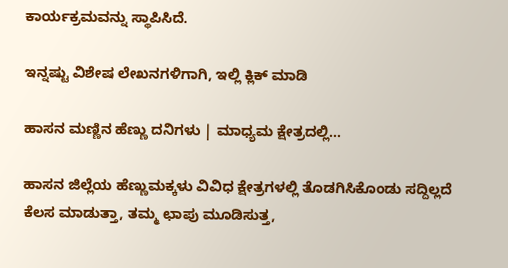ಕಾರ್ಯಕ್ರಮವನ್ನು ಸ್ಥಾಪಿಸಿದೆ.

ಇನ್ನಷ್ಟು ವಿಶೇಷ ಲೇಖನಗಳಿಗಾಗಿ, ಇಲ್ಲಿ ಕ್ಲಿಕ್ ಮಾಡಿ

ಹಾಸನ ಮಣ್ಣಿನ ಹೆಣ್ಣು ದನಿಗಳು | ಮಾಧ್ಯಮ ಕ್ಷೇತ್ರದಲ್ಲಿ...

ಹಾಸನ ಜಿಲ್ಲೆಯ ಹೆಣ್ಣುಮಕ್ಕಳು ವಿವಿಧ ಕ್ಷೇತ್ರಗಳಲ್ಲಿ ತೊಡಗಿಸಿಕೊಂಡು ಸದ್ದಿಲ್ಲದೆ ಕೆಲಸ ಮಾಡುತ್ತಾ, ತಮ್ಮ ಛಾಪು ಮೂಡಿಸುತ್ತ,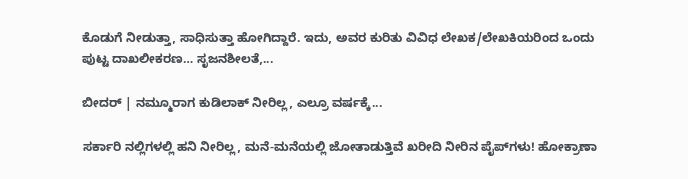ಕೊಡುಗೆ ನೀಡುತ್ತಾ, ಸಾಧಿಸುತ್ತಾ ಹೋಗಿದ್ದಾರೆ. ಇದು, ಅವರ ಕುರಿತು ವಿವಿಧ ಲೇಖಕ/ಲೇಖಕಿಯರಿಂದ ಒಂದು ಪುಟ್ಟ ದಾಖಲೀಕರಣ… ಸೃಜನಶೀಲತೆ,...

ಬೀದರ್ | ನಮ್ಮೂರಾಗ ಕುಡಿಲಾಕ್ ನೀರಿಲ್ಲ, ಎಲ್ರೂ ವರ್ಷಕ್ಕೆ...

ಸರ್ಕಾರಿ ನಲ್ಲಿಗಳಲ್ಲಿ ಹನಿ ನೀರಿಲ್ಲ, ಮನೆ-ಮನೆಯಲ್ಲಿ ಜೋತಾಡುತ್ತಿವೆ ಖರೀದಿ ನೀರಿನ ಪೈಪ್‌ಗಳು! ಹೋಕ್ರಾಣಾ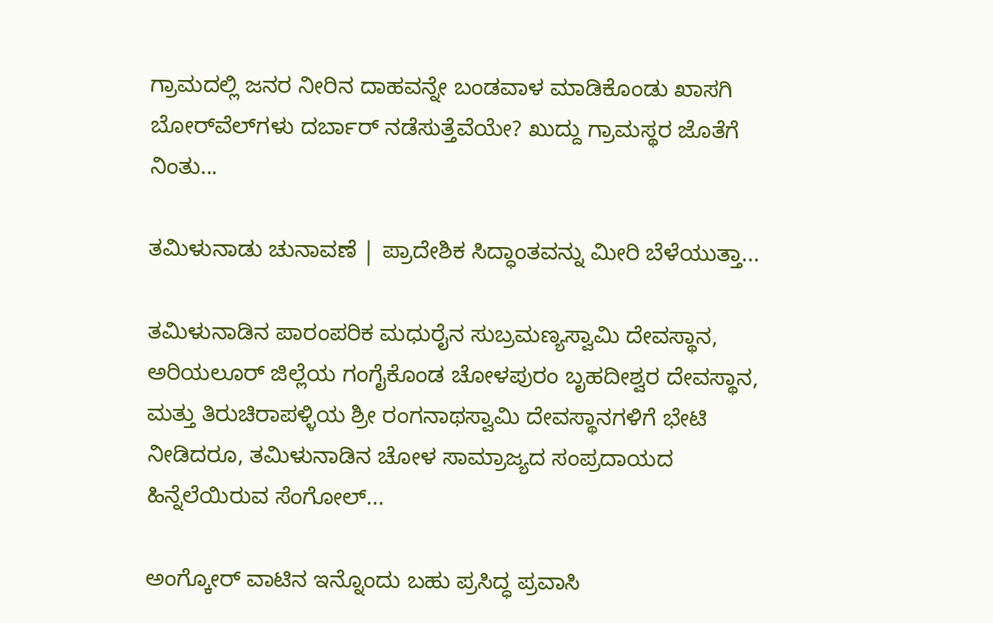ಗ್ರಾಮದಲ್ಲಿ ಜನರ ನೀರಿನ ದಾಹವನ್ನೇ ಬಂಡವಾಳ ಮಾಡಿಕೊಂಡು ಖಾಸಗಿ ಬೋರ್‌ವೆಲ್‌ಗಳು ದರ್ಬಾರ್‌ ನಡೆಸುತ್ತೆವೆಯೇ? ಖುದ್ದು ಗ್ರಾಮಸ್ಥರ ಜೊತೆಗೆ ನಿಂತು...

ತಮಿಳುನಾಡು ಚುನಾವಣೆ | ಪ್ರಾದೇಶಿಕ ಸಿದ್ಧಾಂತವನ್ನು ಮೀರಿ ಬೆಳೆಯುತ್ತಾ...

ತಮಿಳುನಾಡಿನ ಪಾರಂಪರಿಕ ಮಧುರೈನ ಸುಬ್ರಮಣ್ಯಸ್ವಾಮಿ ದೇವಸ್ಥಾನ, ಅರಿಯಲೂರ್ ಜಿಲ್ಲೆಯ ಗಂಗೈಕೊಂಡ ಚೋಳಪುರಂ ಬೃಹದೀಶ್ವರ ದೇವಸ್ಥಾನ, ಮತ್ತು ತಿರುಚಿರಾಪಳ್ಳಿಯ ಶ್ರೀ ರಂಗನಾಥಸ್ವಾಮಿ ದೇವಸ್ಥಾನಗಳಿಗೆ ಭೇಟಿ ನೀಡಿದರೂ, ತಮಿಳುನಾಡಿನ ಚೋಳ ಸಾಮ್ರಾಜ್ಯದ ಸಂಪ್ರದಾಯದ ಹಿನ್ನೆಲೆಯಿರುವ ಸೆಂಗೋಲ್...

ಅಂಗ್ಕೋರ್ ವಾಟಿನ ಇನ್ನೊಂದು ಬಹು ಪ್ರಸಿದ್ಧ ಪ್ರವಾಸಿ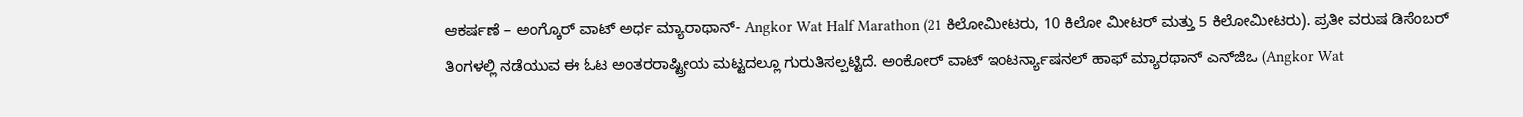ಆಕರ್ಷಣೆ – ಅಂಗ್ಕೊರ್ ವಾಟ್ ಅರ್ಧ ಮ್ಯಾರಾಥಾನ್- Angkor Wat Half Marathon (21 ಕಿಲೋಮೀಟರು, 10 ಕಿಲೋ ಮೀಟರ್ ಮತ್ತು 5 ಕಿಲೋಮೀಟರು). ಪ್ರತೀ ವರುಷ ಡಿಸೆಂಬರ್ ತಿಂಗಳಲ್ಲಿ ನಡೆಯುವ ಈ ಓಟ ಅಂತರರಾಷ್ಟ್ರೀಯ ಮಟ್ಟದಲ್ಲೂ ಗುರುತಿಸಲ್ಪಟ್ಟಿದೆ. ಅಂಕೋರ್ ವಾಟ್ ಇಂಟರ್ನ್ಯಾಷನಲ್ ಹಾಫ್ ಮ್ಯಾರಥಾನ್ ಎನ್‌ಜಿಒ (Angkor Wat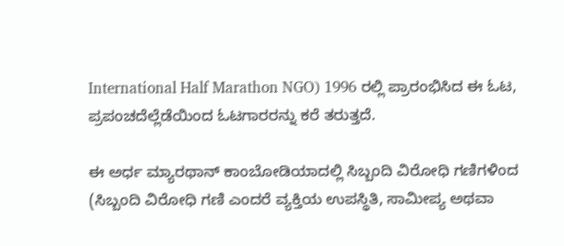International Half Marathon NGO) 1996 ರಲ್ಲಿ ಪ್ರಾರಂಭಿಸಿದ ಈ ಓಟ, ಪ್ರಪಂಚದೆಲ್ಲೆಡೆಯಿಂದ ಓಟಗಾರರನ್ನು ಕರೆ ತರುತ್ತದೆ.

ಈ ಅರ್ಧ ಮ್ಯಾರಥಾನ್ ಕಾಂಬೋಡಿಯಾದಲ್ಲಿ ಸಿಬ್ಬಂದಿ ವಿರೋಧಿ ಗಣಿಗಳಿಂದ (ಸಿಬ್ಬಂದಿ ವಿರೋಧಿ ಗಣಿ ಎಂದರೆ ವ್ಯಕ್ತಿಯ ಉಪಸ್ಥಿತಿ, ಸಾಮೀಪ್ಯ ಅಥವಾ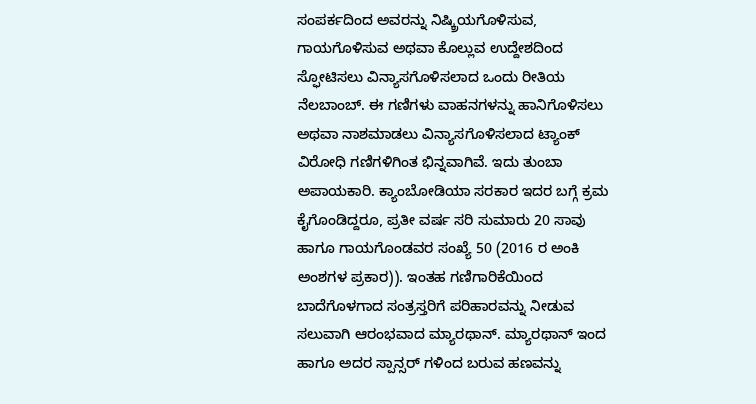ಸಂಪರ್ಕದಿಂದ ಅವರನ್ನು ನಿಷ್ಕ್ರಿಯಗೊಳಿಸುವ, ಗಾಯಗೊಳಿಸುವ ಅಥವಾ ಕೊಲ್ಲುವ ಉದ್ದೇಶದಿಂದ ಸ್ಫೋಟಿಸಲು ವಿನ್ಯಾಸಗೊಳಿಸಲಾದ ಒಂದು ರೀತಿಯ ನೆಲಬಾಂಬ್. ಈ ಗಣಿಗಳು ವಾಹನಗಳನ್ನು ಹಾನಿಗೊಳಿಸಲು ಅಥವಾ ನಾಶಮಾಡಲು ವಿನ್ಯಾಸಗೊಳಿಸಲಾದ ಟ್ಯಾಂಕ್ ವಿರೋಧಿ ಗಣಿಗಳಿಗಿಂತ ಭಿನ್ನವಾಗಿವೆ. ಇದು ತುಂಬಾ ಅಪಾಯಕಾರಿ. ಕ್ಯಾಂಬೋಡಿಯಾ ಸರಕಾರ ಇದರ ಬಗ್ಗೆ ಕ್ರಮ ಕೈಗೊಂಡಿದ್ದರೂ, ಪ್ರತೀ ವರ್ಷ ಸರಿ ಸುಮಾರು 20 ಸಾವು ಹಾಗೂ ಗಾಯಗೊಂಡವರ ಸಂಖ್ಯೆ 50 (2016 ರ ಅಂಕಿ ಅಂಶಗಳ ಪ್ರಕಾರ)). ಇಂತಹ ಗಣಿಗಾರಿಕೆಯಿಂದ ಬಾದೆಗೊಳಗಾದ ಸಂತ್ರಸ್ತರಿಗೆ ಪರಿಹಾರವನ್ನು ನೀಡುವ ಸಲುವಾಗಿ ಆರಂಭವಾದ ಮ್ಯಾರಥಾನ್. ಮ್ಯಾರಥಾನ್ ಇಂದ ಹಾಗೂ ಅದರ ಸ್ಪಾನ್ಸರ್ ಗಳಿಂದ ಬರುವ ಹಣವನ್ನು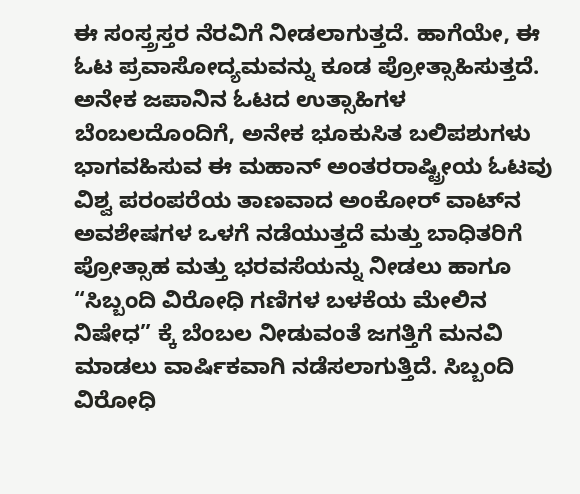ಈ ಸಂಸ್ತ್ರಸ್ತರ ನೆರವಿಗೆ ನೀಡಲಾಗುತ್ತದೆ. ಹಾಗೆಯೇ, ಈ ಓಟ ಪ್ರವಾಸೋದ್ಯಮವನ್ನು ಕೂಡ ಪ್ರೋತ್ಸಾಹಿಸುತ್ತದೆ. ಅನೇಕ ಜಪಾನಿನ ಓಟದ ಉತ್ಸಾಹಿಗಳ ಬೆಂಬಲದೊಂದಿಗೆ, ಅನೇಕ ಭೂಕುಸಿತ ಬಲಿಪಶುಗಳು ಭಾಗವಹಿಸುವ ಈ ಮಹಾನ್ ಅಂತರರಾಷ್ಟ್ರೀಯ ಓಟವು ವಿಶ್ವ ಪರಂಪರೆಯ ತಾಣವಾದ ಅಂಕೋರ್ ವಾಟ್‌ನ ಅವಶೇಷಗಳ ಒಳಗೆ ನಡೆಯುತ್ತದೆ ಮತ್ತು ಬಾಧಿತರಿಗೆ ಪ್ರೋತ್ಸಾಹ ಮತ್ತು ಭರವಸೆಯನ್ನು ನೀಡಲು ಹಾಗೂ “ಸಿಬ್ಬಂದಿ ವಿರೋಧಿ ಗಣಿಗಳ ಬಳಕೆಯ ಮೇಲಿನ ನಿಷೇಧ” ಕ್ಕೆ ಬೆಂಬಲ ನೀಡುವಂತೆ ಜಗತ್ತಿಗೆ ಮನವಿ ಮಾಡಲು ವಾರ್ಷಿಕವಾಗಿ ನಡೆಸಲಾಗುತ್ತಿದೆ. ಸಿಬ್ಬಂದಿ ವಿರೋಧಿ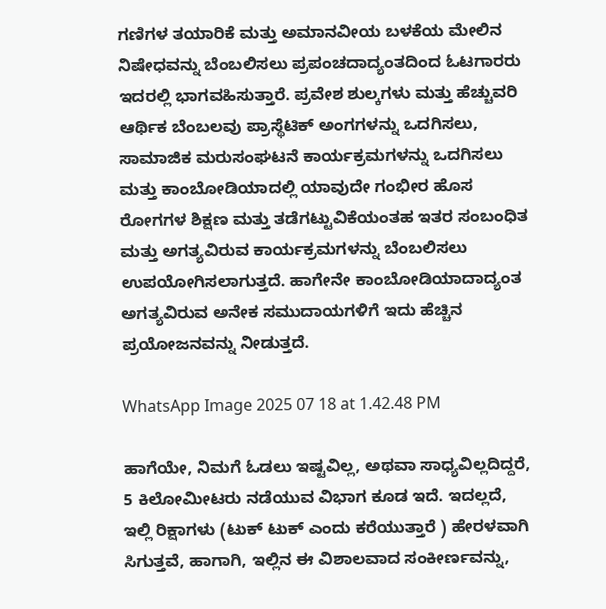ಗಣಿಗಳ ತಯಾರಿಕೆ ಮತ್ತು ಅಮಾನವೀಯ ಬಳಕೆಯ ಮೇಲಿನ ನಿಷೇಧವನ್ನು ಬೆಂಬಲಿಸಲು ಪ್ರಪಂಚದಾದ್ಯಂತದಿಂದ ಓಟಗಾರರು ಇದರಲ್ಲಿ ಭಾಗವಹಿಸುತ್ತಾರೆ. ಪ್ರವೇಶ ಶುಲ್ಕಗಳು ಮತ್ತು ಹೆಚ್ಚುವರಿ ಆರ್ಥಿಕ ಬೆಂಬಲವು ಪ್ರಾಸ್ಥೆಟಿಕ್ ಅಂಗಗಳನ್ನು ಒದಗಿಸಲು, ಸಾಮಾಜಿಕ ಮರುಸಂಘಟನೆ ಕಾರ್ಯಕ್ರಮಗಳನ್ನು ಒದಗಿಸಲು ಮತ್ತು ಕಾಂಬೋಡಿಯಾದಲ್ಲಿ ಯಾವುದೇ ಗಂಭೀರ ಹೊಸ ರೋಗಗಳ ಶಿಕ್ಷಣ ಮತ್ತು ತಡೆಗಟ್ಟುವಿಕೆಯಂತಹ ಇತರ ಸಂಬಂಧಿತ ಮತ್ತು ಅಗತ್ಯವಿರುವ ಕಾರ್ಯಕ್ರಮಗಳನ್ನು ಬೆಂಬಲಿಸಲು ಉಪಯೋಗಿಸಲಾಗುತ್ತದೆ. ಹಾಗೇನೇ ಕಾಂಬೋಡಿಯಾದಾದ್ಯಂತ ಅಗತ್ಯವಿರುವ ಅನೇಕ ಸಮುದಾಯಗಳಿಗೆ ಇದು ಹೆಚ್ಚಿನ ಪ್ರಯೋಜನವನ್ನು ನೀಡುತ್ತದೆ.

WhatsApp Image 2025 07 18 at 1.42.48 PM

ಹಾಗೆಯೇ, ನಿಮಗೆ ಓಡಲು ಇಷ್ಟವಿಲ್ಲ, ಅಥವಾ ಸಾಧ್ಯವಿಲ್ಲದಿದ್ದರೆ, 5 ಕಿಲೋಮೀಟರು ನಡೆಯುವ ವಿಭಾಗ ಕೂಡ ಇದೆ. ಇದಲ್ಲದೆ, ಇಲ್ಲಿ ರಿಕ್ಷಾಗಳು (ಟುಕ್ ಟುಕ್ ಎಂದು ಕರೆಯುತ್ತಾರೆ ) ಹೇರಳವಾಗಿ ಸಿಗುತ್ತವೆ, ಹಾಗಾಗಿ, ಇಲ್ಲಿನ ಈ ವಿಶಾಲವಾದ ಸಂಕೀರ್ಣವನ್ನು,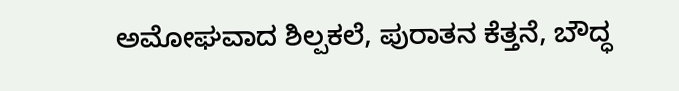ಅಮೋಘವಾದ ಶಿಲ್ಪಕಲೆ, ಪುರಾತನ ಕೆತ್ತನೆ, ಬೌದ್ಧ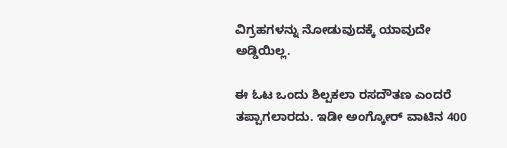ವಿಗ್ರಹಗಳನ್ನು ನೋಡುವುದಕ್ಕೆ ಯಾವುದೇ ಅಡ್ಡಿಯಿಲ್ಲ.

ಈ ಓಟ ಒಂದು ಶಿಲ್ಪಕಲಾ ರಸದೌತಣ ಎಂದರೆ ತಪ್ಪಾಗಲಾರದು. ಇಡೀ ಅಂಗ್ಕೋರ್ ವಾಟಿನ 400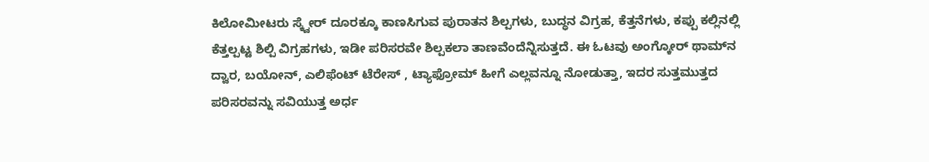ಕಿಲೋಮೀಟರು ಸ್ಕ್ವೇರ್ ದೂರಕ್ಕೂ ಕಾಣಸಿಗುವ ಪುರಾತನ ಶಿಲ್ಪಗಳು, ಬುದ್ಧನ ವಿಗ್ರಹ, ಕೆತ್ತನೆಗಳು, ಕಪ್ಪು ಕಲ್ಲಿನಲ್ಲಿ ಕೆತ್ತಲ್ಪಟ್ಟ ಶಿಲ್ಪಿ ವಿಗ್ರಹಗಳು, ಇಡೀ ಪರಿಸರವೇ ಶಿಲ್ಪಕಲಾ ತಾಣವೆಂದೆನ್ನಿಸುತ್ತದೆ. ಈ ಓಟವು ಅಂಗ್ಕೋರ್ ಥಾಮ್‌ನ ದ್ವಾರ, ಬಯೋನ್, ಎಲಿಫೆಂಟ್ ಟೆರೇಸ್ , ಟ್ಯಾಫ್ರೋಮ್ ಹೀಗೆ ಎಲ್ಲವನ್ನೂ ನೋಡುತ್ತಾ, ಇದರ ಸುತ್ತಮುತ್ತದ ಪರಿಸರವನ್ನು ಸವಿಯುತ್ತ ಅರ್ಧ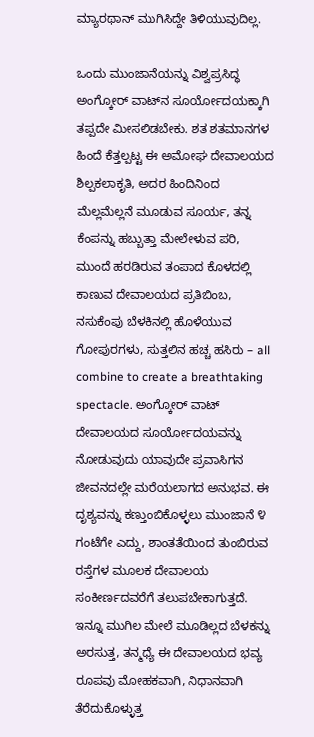ಮ್ಯಾರಥಾನ್ ಮುಗಿಸಿದ್ದೇ ತಿಳಿಯುವುದಿಲ್ಲ.

ಒಂದು ಮುಂಜಾನೆಯನ್ನು ವಿಶ್ವಪ್ರಸಿದ್ಧ ಅಂಗ್ಕೋರ್ ವಾಟ್‌ನ ಸೂರ್ಯೋದಯಕ್ಕಾಗಿ ತಪ್ಪದೇ ಮೀಸಲಿಡಬೇಕು. ಶತ ಶತಮಾನಗಳ ಹಿಂದೆ ಕೆತ್ತಲ್ಪಟ್ಟ ಈ ಅಮೋಘ ದೇವಾಲಯದ ಶಿಲ್ಪಕಲಾಕೃತಿ, ಅದರ ಹಿಂದಿನಿಂದ ಮೆಲ್ಲಮೆಲ್ಲನೆ ಮೂಡುವ ಸೂರ್ಯ, ತನ್ನ ಕೆಂಪನ್ನು ಹಬ್ಬುತ್ತಾ ಮೇಲೇಳುವ ಪರಿ, ಮುಂದೆ ಹರಡಿರುವ ತಂಪಾದ ಕೊಳದಲ್ಲಿ ಕಾಣುವ ದೇವಾಲಯದ ಪ್ರತಿಬಿಂಬ, ನಸುಕೆಂಪು ಬೆಳಕಿನಲ್ಲಿ ಹೊಳೆಯುವ ಗೋಪುರಗಳು, ಸುತ್ತಲಿನ ಹಚ್ಚ ಹಸಿರು – all combine to create a breathtaking spectacle. ಅಂಗ್ಕೋರ್ ವಾಟ್ ದೇವಾಲಯದ ಸೂರ್ಯೋದಯವನ್ನು ನೋಡುವುದು ಯಾವುದೇ ಪ್ರವಾಸಿಗನ ಜೀವನದಲ್ಲೇ ಮರೆಯಲಾಗದ ಅನುಭವ. ಈ ದೃಶ್ಯವನ್ನು ಕಣ್ತುಂಬಿಕೊಳ್ಳಲು ಮುಂಜಾನೆ ೪ ಗಂಟೆಗೇ ಎದ್ದು, ಶಾಂತತೆಯಿಂದ ತುಂಬಿರುವ ರಸ್ತೆಗಳ ಮೂಲಕ ದೇವಾಲಯ ಸಂಕೀರ್ಣದವರೆಗೆ ತಲುಪಬೇಕಾಗುತ್ತದೆ. ಇನ್ನೂ ಮುಗಿಲ ಮೇಲೆ ಮೂಡಿಲ್ಲದ ಬೆಳಕನ್ನು ಅರಸುತ್ತ, ತನ್ಮಧ್ಯೆ ಈ ದೇವಾಲಯದ ಭವ್ಯ ರೂಪವು ಮೋಹಕವಾಗಿ, ನಿಧಾನವಾಗಿ ತೆರೆದುಕೊಳ್ಳುತ್ತ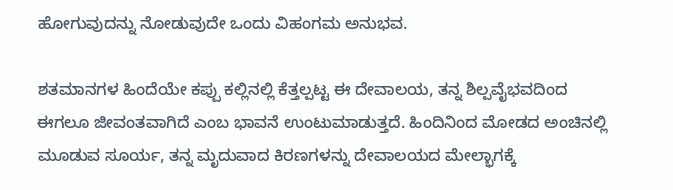ಹೋಗುವುದನ್ನು ನೋಡುವುದೇ ಒಂದು ವಿಹಂಗಮ ಅನುಭವ.

ಶತಮಾನಗಳ ಹಿಂದೆಯೇ ಕಪ್ಪು ಕಲ್ಲಿನಲ್ಲಿ ಕೆತ್ತಲ್ಪಟ್ಟ ಈ ದೇವಾಲಯ, ತನ್ನ ಶಿಲ್ಪವೈಭವದಿಂದ ಈಗಲೂ ಜೀವಂತವಾಗಿದೆ ಎಂಬ ಭಾವನೆ ಉಂಟುಮಾಡುತ್ತದೆ. ಹಿಂದಿನಿಂದ ಮೋಡದ ಅಂಚಿನಲ್ಲಿ ಮೂಡುವ ಸೂರ್ಯ, ತನ್ನ ಮೃದುವಾದ ಕಿರಣಗಳನ್ನು ದೇವಾಲಯದ ಮೇಲ್ಭಾಗಕ್ಕೆ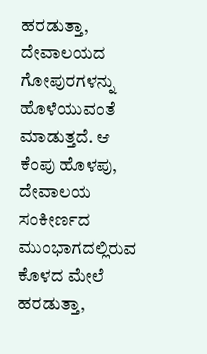ಹರಡುತ್ತಾ, ದೇವಾಲಯದ ಗೋಪುರಗಳನ್ನು ಹೊಳೆಯುವಂತೆ ಮಾಡುತ್ತದೆ. ಆ ಕೆಂಪು ಹೊಳಪು, ದೇವಾಲಯ ಸಂಕೀರ್ಣದ ಮುಂಭಾಗದಲ್ಲಿರುವ ಕೊಳದ ಮೇಲೆ ಹರಡುತ್ತಾ,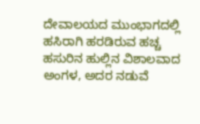ದೇವಾಲಯದ ಮುಂಭಾಗದಲ್ಲಿ ಹಸಿರಾಗಿ ಹರಡಿರುವ ಹಚ್ಚ ಹಸುರಿನ ಹುಲ್ಲಿನ ವಿಶಾಲವಾದ ಅಂಗಳ, ಅದರ ನಡುವೆ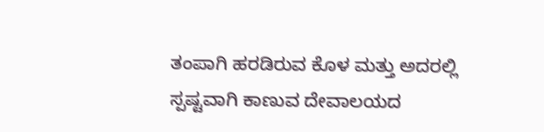ತಂಪಾಗಿ ಹರಡಿರುವ ಕೊಳ ಮತ್ತು ಅದರಲ್ಲಿ ಸ್ಪಷ್ಟವಾಗಿ ಕಾಣುವ ದೇವಾಲಯದ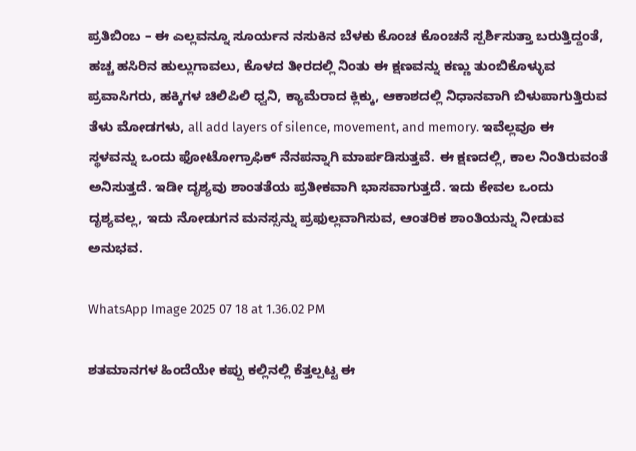ಪ್ರತಿಬಿಂಬ – ಈ ಎಲ್ಲವನ್ನೂ ಸೂರ್ಯನ ನಸುಕಿನ ಬೆಳಕು ಕೊಂಚ ಕೊಂಚನೆ ಸ್ಪರ್ಶಿಸುತ್ತಾ ಬರುತ್ತಿದ್ದಂತೆ, ಹಚ್ಚ ಹಸಿರಿನ ಹುಲ್ಲುಗಾವಲು, ಕೊಳದ ತೀರದಲ್ಲಿ ನಿಂತು ಈ ಕ್ಷಣವನ್ನು ಕಣ್ಣು ತುಂಬಿಕೊಳ್ಳುವ ಪ್ರವಾಸಿಗರು, ಹಕ್ಕಿಗಳ ಚಿಲಿಪಿಲಿ ಧ್ವನಿ, ಕ್ಯಾಮೆರಾದ ಕ್ಲಿಕ್ಕು, ಆಕಾಶದಲ್ಲಿ ನಿಧಾನವಾಗಿ ಬಿಳುಪಾಗುತ್ತಿರುವ ತೆಳು ಮೋಡಗಳು, all add layers of silence, movement, and memory. ಇವೆಲ್ಲವೂ ಈ ಸ್ಥಳವನ್ನು ಒಂದು ಫೋಟೋಗ್ರಾಫಿಕ್ ನೆನಪನ್ನಾಗಿ ಮಾರ್ಪಡಿಸುತ್ತವೆ. ಈ ಕ್ಷಣದಲ್ಲಿ, ಕಾಲ ನಿಂತಿರುವಂತೆ ಅನಿಸುತ್ತದೆ. ಇಡೀ ದೃಶ್ಯವು ಶಾಂತತೆಯ ಪ್ರತೀಕವಾಗಿ ಭಾಸವಾಗುತ್ತದೆ. ಇದು ಕೇವಲ ಒಂದು ದೃಶ್ಯವಲ್ಲ, ಇದು ನೋಡುಗನ ಮನಸ್ಸನ್ನು ಪ್ರಫುಲ್ಲವಾಗಿಸುವ, ಆಂತರಿಕ ಶಾಂತಿಯನ್ನು ನೀಡುವ ಅನುಭವ.

WhatsApp Image 2025 07 18 at 1.36.02 PM

ಶತಮಾನಗಳ ಹಿಂದೆಯೇ ಕಪ್ಪು ಕಲ್ಲಿನಲ್ಲಿ ಕೆತ್ತಲ್ಪಟ್ಟ ಈ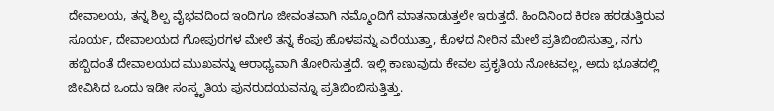ದೇವಾಲಯ, ತನ್ನ ಶಿಲ್ಪ ವೈಭವದಿಂದ ಇಂದಿಗೂ ಜೀವಂತವಾಗಿ ನಮ್ಮೊಂದಿಗೆ ಮಾತನಾಡುತ್ತಲೇ ಇರುತ್ತದೆ. ಹಿಂದಿನಿಂದ ಕಿರಣ ಹರಡುತ್ತಿರುವ ಸೂರ್ಯ, ದೇವಾಲಯದ ಗೋಪುರಗಳ ಮೇಲೆ ತನ್ನ ಕೆಂಪು ಹೊಳಪನ್ನು ಎರೆಯುತ್ತಾ, ಕೊಳದ ನೀರಿನ ಮೇಲೆ ಪ್ರತಿಬಿಂಬಿಸುತ್ತಾ, ನಗು ಹಬ್ಬಿದಂತೆ ದೇವಾಲಯದ ಮುಖವನ್ನು ಆರಾಧ್ಯವಾಗಿ ತೋರಿಸುತ್ತದೆ. ಇಲ್ಲಿ ಕಾಣುವುದು ಕೇವಲ ಪ್ರಕೃತಿಯ ನೋಟವಲ್ಲ, ಅದು ಭೂತದಲ್ಲಿ ಜೀವಿಸಿದ ಒಂದು ಇಡೀ ಸಂಸ್ಕೃತಿಯ ಪುನರುದಯವನ್ನೂ ಪ್ರತಿಬಿಂಬಿಸುತ್ತಿತ್ತು.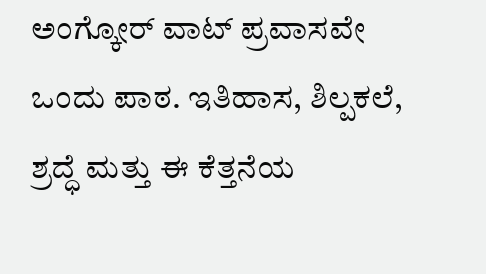ಅಂಗ್ಕೋರ್ ವಾಟ್ ಪ್ರವಾಸವೇ ಒಂದು ಪಾಠ. ಇತಿಹಾಸ, ಶಿಲ್ಪಕಲೆ, ಶ್ರದ್ಧೆ ಮತ್ತು ಈ ಕೆತ್ತನೆಯ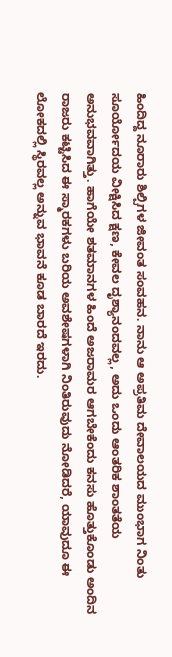ಹಿಂದಿದ್ದ ನೂರಾರು ಶಿಲ್ಪಿಗಳ ಜೀವಂತ ಸಂವಹನ. ನಾನು ಆ ಅಪ್ರತಿಮ ದೇವಾಲಯದ ಮುಂಭಾಗ ನಿಂತು ಸೂರ್ಯೋದಯ ವೀಕ್ಷಿಸಿದ ಕ್ಷಣ, ಕೇವಲ ದೃಶ್ಯಾನಂದವಲ್ಲ, ಅದು ಒಂದು ಆಂತರಿಕ ಶಾಂತತೆಯ ಅನುಭವವಾಗಿತ್ತು. ಹಾಗೆಯೇ ಶತಮಾನಗಳ ಹಿಂದೆ ಅಜರಾಮರ ಆಗಬೇಕೆಂದು ಕನಸು ಹೊತ್ತುಕೊಂಡು ಅಂದಿನ ರಾಜರು ಕಟ್ಟಿಸಿದ ಈ ಸ್ಮಾರಕಗಳು ಬರಿಯ ಅವಶೇಷಗಳಾಗಿ ನಿಂತಿರುವುದು ನೋಡಿದರೆ, ಯಾವುದೂ ಈ ಲೋಕದಲ್ಲಿ ಸ್ಥಿರವಲ್ಲ ಅನ್ನುವ ಭಾವನೆ ಕೂಡ ಬಾರದೆ ಇರದು.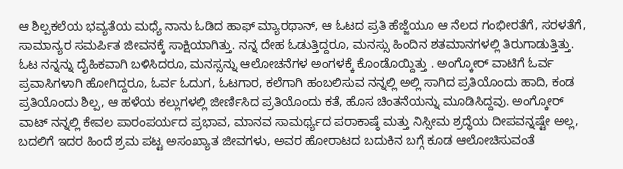ಆ ಶಿಲ್ಪಕಲೆಯ ಭವ್ಯತೆಯ ಮಧ್ಯೆ ನಾನು ಓಡಿದ ಹಾಫ್ ಮ್ಯಾರಥಾನ್, ಆ ಓಟದ ಪ್ರತಿ ಹೆಜ್ಜೆಯೂ ಆ ನೆಲದ ಗಂಭೀರತೆಗೆ, ಸರಳತೆಗೆ, ಸಾಮಾನ್ಯರ ಸಮರ್ಪಿತ ಜೀವನಕ್ಕೆ ಸಾಕ್ಷಿಯಾಗಿತ್ತು. ನನ್ನ ದೇಹ ಓಡುತ್ತಿದ್ದರೂ, ಮನಸ್ಸು ಹಿಂದಿನ ಶತಮಾನಗಳಲ್ಲಿ ತಿರುಗಾಡುತ್ತಿತ್ತು. ಓಟ ನನ್ನನ್ನು ದೈಹಿಕವಾಗಿ ಬಳಿಸಿದರೂ, ಮನಸ್ಸನ್ನು ಆಲೋಚನೆಗಳ ಅಂಗಳಕ್ಕೆ ಕೊಂಡೊಯ್ದಿತ್ತು . ಅಂಗ್ಕೋರ್ ವಾಟಿಗೆ ಓರ್ವ ಪ್ರವಾಸಿಗಳಾಗಿ ಹೋಗಿದ್ದರೂ, ಓರ್ವ ಓದುಗ, ಓಟಗಾರ, ಕಲೆಗಾಗಿ ಹಂಬಲಿಸುವ ನನ್ನಲ್ಲಿ ಅಲ್ಲಿ ಸಾಗಿದ ಪ್ರತಿಯೊಂದು ಹಾದಿ, ಕಂಡ ಪ್ರತಿಯೊಂದು ಶಿಲ್ಪ, ಆ ಹಳೆಯ ಕಲ್ಲುಗಳಲ್ಲಿ ಜೀರ್ಣಿಸಿದ ಪ್ರತಿಯೊಂದು ಕತೆ, ಹೊಸ ಚಿಂತನೆಯನ್ನು ಮೂಡಿಸಿದ್ದವು. ಅಂಗ್ಕೋರ್ ವಾಟ್ ನನ್ನಲ್ಲಿ ಕೇವಲ ಪಾರಂಪರ್ಯದ ಪ್ರಭಾವ, ಮಾನವ ಸಾಮರ್ಥ್ಯದ ಪರಾಕಾಷ್ಠೆ ಮತ್ತು ನಿಸ್ಸೀಮ ಶ್ರದ್ಧೆಯ ದೀಪವನ್ನಷ್ಟೇ ಅಲ್ಲ, ಬದಲಿಗೆ ಇದರ ಹಿಂದೆ ಶ್ರಮ ಪಟ್ಟ ಅಸಂಖ್ಯಾತ ಜೀವಗಳು, ಅವರ ಹೋರಾಟದ ಬದುಕಿನ ಬಗ್ಗೆ ಕೂಡ ಆಲೋಚಿಸುವಂತೆ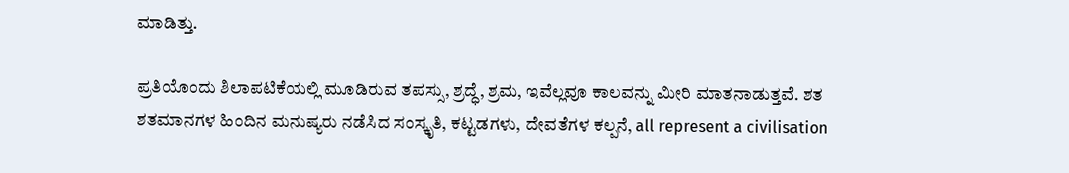ಮಾಡಿತ್ತು.

ಪ್ರತಿಯೊಂದು ಶಿಲಾಪಟಿಕೆಯಲ್ಲಿ ಮೂಡಿರುವ ತಪಸ್ಸು, ಶ್ರದ್ಧೆ, ಶ್ರಮ, ಇವೆಲ್ಲವೂ ಕಾಲವನ್ನು ಮೀರಿ ಮಾತನಾಡುತ್ತವೆ. ಶತ ಶತಮಾನಗಳ ಹಿಂದಿನ ಮನುಷ್ಯರು ನಡೆಸಿದ ಸಂಸ್ಕೃತಿ, ಕಟ್ಟಡಗಳು, ದೇವತೆಗಳ ಕಲ್ಪನೆ, all represent a civilisation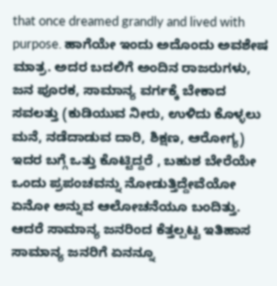that once dreamed grandly and lived with purpose. ಹಾಗೆಯೇ ಇಂದು ಅದೊಂದು ಅವಶೇಷ ಮಾತ್ರ. ಅದರ ಬದಲಿಗೆ ಅಂದಿನ ರಾಜರುಗಳು, ಜನ ಪೂರಕ, ಸಾಮಾನ್ಯ ವರ್ಗಕ್ಕೆ ಬೇಕಾದ ಸವಲತ್ತು (ಕುಡಿಯುವ ನೀರು, ಉಳಿದು ಕೊಳ್ಳಲು ಮನೆ, ನಡೆದಾಡುವ ದಾರಿ, ಶಿಕ್ಷಣ, ಆರೋಗ್ಯ) ಇದರ ಬಗ್ಗೆ ಒತ್ತು ಕೊಟ್ಟಿದ್ದರೆ , ಬಹುಶ ಬೇರೆಯೇ ಒಂದು ಪ್ರಪಂಚವನ್ನು ನೋಡುತ್ತಿದ್ದೇವೆಯೋ ಏನೋ ಅನ್ನುವ ಆಲೋಚನೆಯೂ ಬಂದಿತ್ತು. ಆದರೆ ಸಾಮಾನ್ಯ ಜನರಿಂದ ಕೆತ್ತಲ್ಪಟ್ಟ ಇತಿಹಾಸ ಸಾಮಾನ್ಯ ಜನರಿಗೆ ಏನನ್ನೂ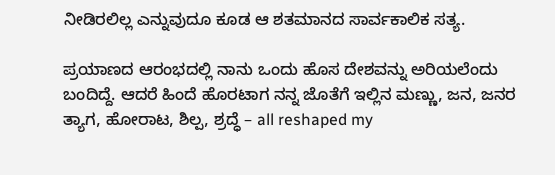ನೀಡಿರಲಿಲ್ಲ ಎನ್ನುವುದೂ ಕೂಡ ಆ ಶತಮಾನದ ಸಾರ್ವಕಾಲಿಕ ಸತ್ಯ.

ಪ್ರಯಾಣದ ಆರಂಭದಲ್ಲಿ ನಾನು ಒಂದು ಹೊಸ ದೇಶವನ್ನು ಅರಿಯಲೆಂದು ಬಂದಿದ್ದೆ. ಆದರೆ ಹಿಂದೆ ಹೊರಟಾಗ ನನ್ನ ಜೊತೆಗೆ ಇಲ್ಲಿನ ಮಣ್ಣು, ಜನ, ಜನರ ತ್ಯಾಗ, ಹೋರಾಟ, ಶಿಲ್ಪ, ಶ್ರದ್ಧೆ – all reshaped my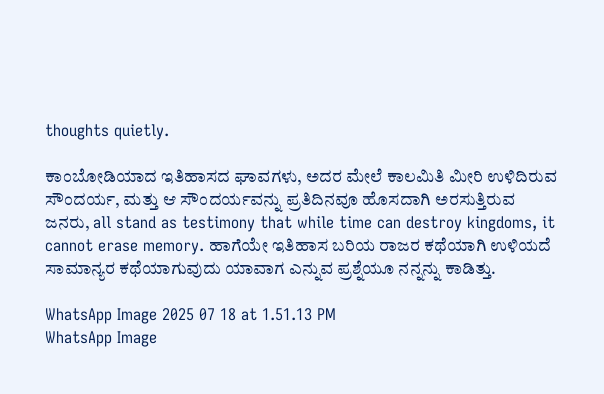thoughts quietly.

ಕಾಂಬೋಡಿಯಾದ ಇತಿಹಾಸದ ಘಾವಗಳು, ಅದರ ಮೇಲೆ ಕಾಲಮಿತಿ ಮೀರಿ ಉಳಿದಿರುವ ಸೌಂದರ್ಯ, ಮತ್ತು ಆ ಸೌಂದರ್ಯವನ್ನು ಪ್ರತಿದಿನವೂ ಹೊಸದಾಗಿ ಅರಸುತ್ತಿರುವ ಜನರು, all stand as testimony that while time can destroy kingdoms, it cannot erase memory. ಹಾಗೆಯೇ ಇತಿಹಾಸ ಬರಿಯ ರಾಜರ ಕಥೆಯಾಗಿ ಉಳಿಯದೆ ಸಾಮಾನ್ಯರ ಕಥೆಯಾಗುವುದು ಯಾವಾಗ ಎನ್ನುವ ಪ್ರಶ್ನೆಯೂ ನನ್ನನ್ನು ಕಾಡಿತ್ತು.

WhatsApp Image 2025 07 18 at 1.51.13 PM
WhatsApp Image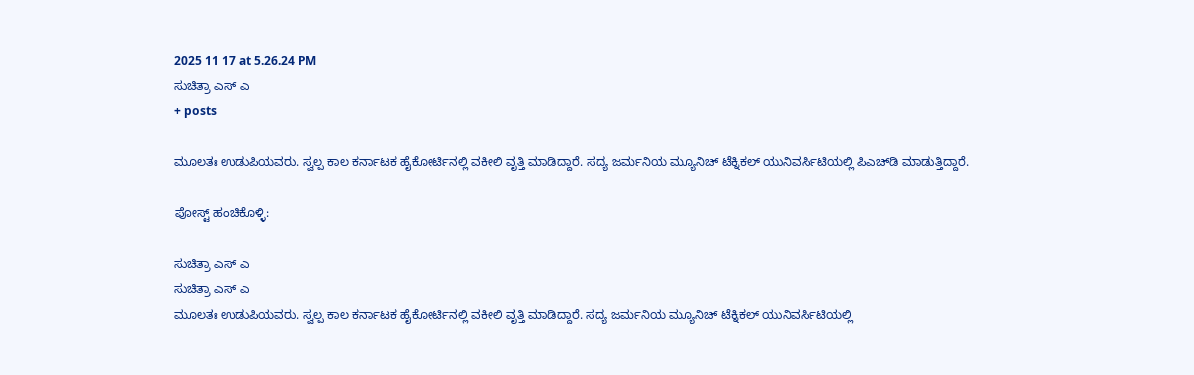2025 11 17 at 5.26.24 PM
ಸುಚಿತ್ರಾ ಎಸ್‌ ಎ
+ posts

ಮೂಲತಃ ಉಡುಪಿಯವರು. ಸ್ವಲ್ಪ ಕಾಲ ಕರ್ನಾಟಕ ಹೈಕೋರ್ಟಿನಲ್ಲಿ ವಕೀಲಿ ವೃತ್ತಿ ಮಾಡಿದ್ದಾರೆ. ಸದ್ಯ ಜರ್ಮನಿಯ ಮ್ಯೂನಿಚ್ ಟೆಕ್ನಿಕಲ್ ಯುನಿವರ್ಸಿಟಿಯಲ್ಲಿ ಪಿಎಚ್‌ಡಿ ಮಾಡುತ್ತಿದ್ದಾರೆ.

ಪೋಸ್ಟ್ ಹಂಚಿಕೊಳ್ಳಿ:

ಸುಚಿತ್ರಾ ಎಸ್‌ ಎ
ಸುಚಿತ್ರಾ ಎಸ್‌ ಎ
ಮೂಲತಃ ಉಡುಪಿಯವರು. ಸ್ವಲ್ಪ ಕಾಲ ಕರ್ನಾಟಕ ಹೈಕೋರ್ಟಿನಲ್ಲಿ ವಕೀಲಿ ವೃತ್ತಿ ಮಾಡಿದ್ದಾರೆ. ಸದ್ಯ ಜರ್ಮನಿಯ ಮ್ಯೂನಿಚ್ ಟೆಕ್ನಿಕಲ್ ಯುನಿವರ್ಸಿಟಿಯಲ್ಲಿ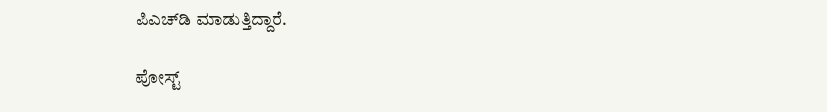ಪಿಎಚ್‌ಡಿ ಮಾಡುತ್ತಿದ್ದಾರೆ.

ಪೋಸ್ಟ್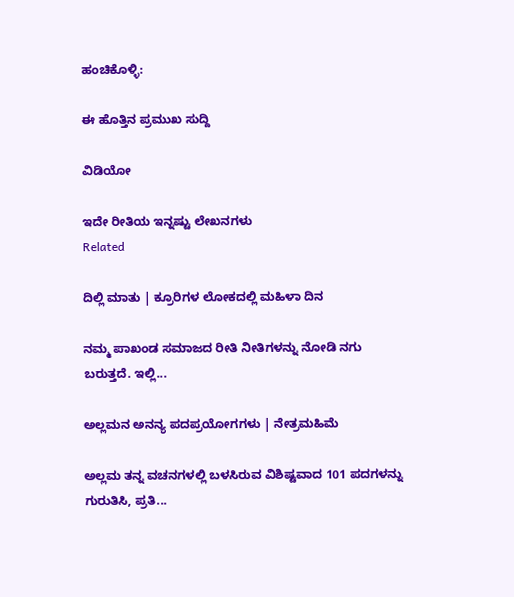ಹಂಚಿಕೊಳ್ಳಿ:

ಈ ಹೊತ್ತಿನ ಪ್ರಮುಖ ಸುದ್ದಿ

ವಿಡಿಯೋ

ಇದೇ ರೀತಿಯ ಇನ್ನಷ್ಟು ಲೇಖನಗಳು
Related

ದಿಲ್ಲಿ ಮಾತು | ಕ್ರೂರಿಗಳ ಲೋಕದಲ್ಲಿ ಮಹಿಳಾ ದಿನ

ನಮ್ಮ ಪಾಖಂಡ ಸಮಾಜದ ರೀತಿ ನೀತಿಗಳನ್ನು ನೋಡಿ ನಗು ಬರುತ್ತದೆ. ಇಲ್ಲಿ...

ಅಲ್ಲಮನ ಅನನ್ಯ ಪದಪ್ರಯೋಗಗಳು | ನೇತ್ರಮಹಿಮೆ

ಅಲ್ಲಮ ತನ್ನ ವಚನಗಳಲ್ಲಿ ಬಳಸಿರುವ ವಿಶಿಷ್ಟವಾದ 101 ಪದಗಳನ್ನು ಗುರುತಿಸಿ, ಪ್ರತಿ...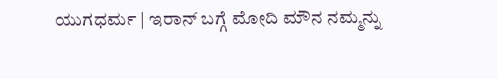ಯುಗಧರ್ಮ | ಇರಾನ್ ಬಗ್ಗೆ ಮೋದಿ ಮೌನ ನಮ್ಮನ್ನು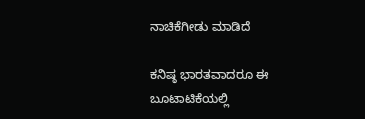ನಾಚಿಕೆಗೀಡು ಮಾಡಿದೆ

ಕನಿಷ್ಠ ಭಾರತವಾದರೂ ಈ ಬೂಟಾಟಿಕೆಯಲ್ಲಿ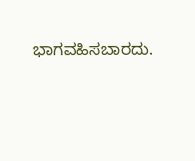ಭಾಗವಹಿಸಬಾರದು.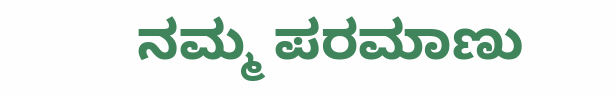ನಮ್ಮ ಪರಮಾಣು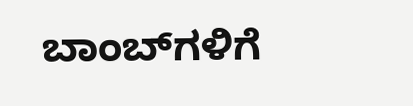ಬಾಂಬ್‌ಗಳಿಗೆ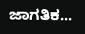ಜಾಗತಿಕ...